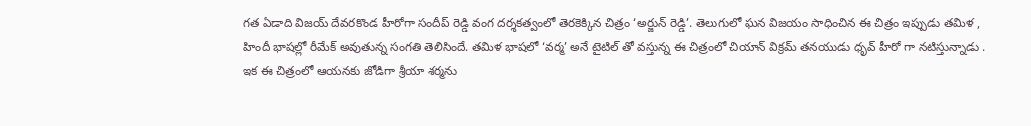గత ఏడాది విజయ్ దేవరకొండ హీరోగా సందీప్ రెడ్డి వంగ దర్శకత్వంలో తెరకెక్కిన చిత్రం ‘అర్జున్ రెడ్డి’. తెలుగులో ఘన విజయం సాధించిన ఈ చిత్రం ఇప్పుడు తమిళ , హిందీ భాషల్లో రీమేక్ అవుతున్న సంగతి తెలిసిందే. తమిళ భాషలో ‘వర్మ’ అనే టైటిల్ తో వస్తున్న ఈ చిత్రంలో చియాన్ విక్రమ్ తనయుడు ధృవ్ హీరో గా నటిస్తున్నాడు .
ఇక ఈ చిత్రంలో ఆయనకు జోడిగా శ్రీయా శర్మను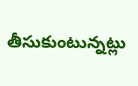తీసుకుంటున్నట్లు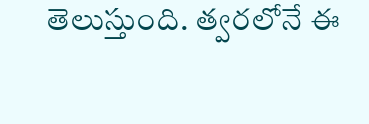తెలుస్తుంది. త్వరలోనే ఈ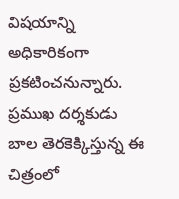విషయాన్ని అధికారికంగా ప్రకటించనున్నారు. ప్రముఖ దర్శకుడు బాల తెరకెక్కిస్తున్న ఈ చిత్రంలో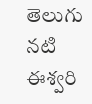తెలుగు నటి ఈశ్వరి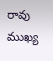రావు ముఖ్య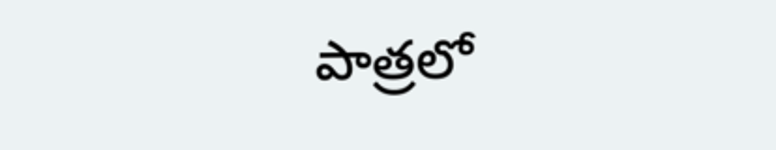పాత్రలో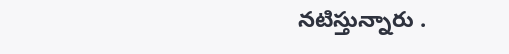నటిస్తున్నారు .